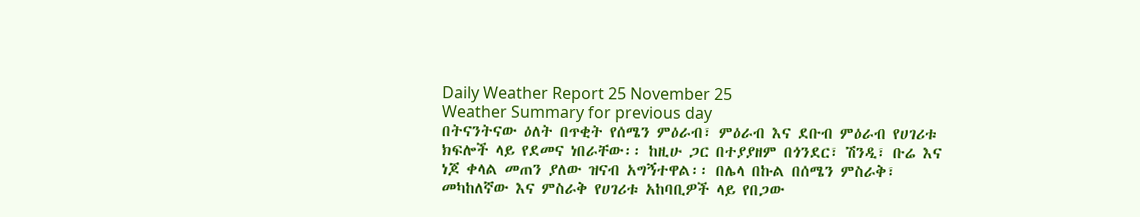Daily Weather Report 25 November 25
Weather Summary for previous day
በትናንትናው ዕለት በጥቂት የሰሜን ምዕራብ፣ ምዕራብ እና ደቡብ ምዕራብ የሀገሪቱ ክፍሎች ላይ የደመና ነበራቸው፡፡ ከዚሁ ጋር በተያያዘም በጎንደር፣ ሽንዲ፣ ቡሬ እና ነጆ ቀላል መጠን ያለው ዝናብ አግኝተዋል፡፡ በሌላ በኩል በሰሜን ምስራቅ፣ መካከለኛው እና ምስራቅ የሀገሪቱ አከባቢዎች ላይ የበጋው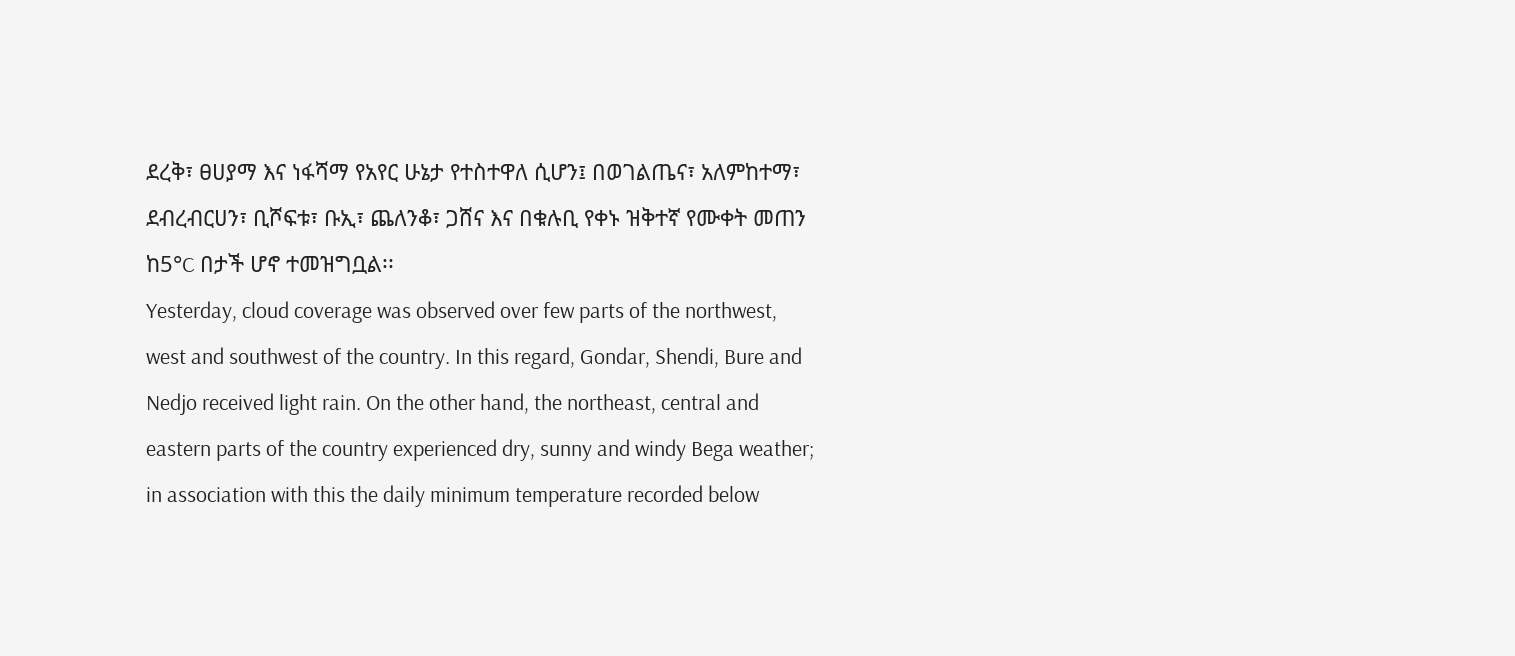ደረቅ፣ ፀሀያማ እና ነፋሻማ የአየር ሁኔታ የተስተዋለ ሲሆን፤ በወገልጤና፣ አለምከተማ፣ ደብረብርሀን፣ ቢሾፍቱ፣ ቡኢ፣ ጨለንቆ፣ ጋሸና እና በቁሉቢ የቀኑ ዝቅተኛ የሙቀት መጠን ከ5°C በታች ሆኖ ተመዝግቧል፡፡
Yesterday, cloud coverage was observed over few parts of the northwest, west and southwest of the country. In this regard, Gondar, Shendi, Bure and Nedjo received light rain. On the other hand, the northeast, central and eastern parts of the country experienced dry, sunny and windy Bega weather; in association with this the daily minimum temperature recorded below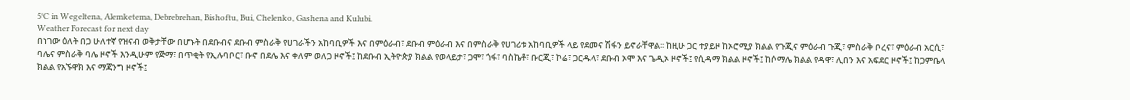5°C in Wegeltena, Alemketema, Debrebrehan, Bishoftu, Bui, Chelenko, Gashena and Kulubi.
Weather Forecast for next day
በነገው ዕለት በጋ ሁለተኛ የዝናብ ወቅታቸው በሆኑት በደቡብና ደቡብ ምስራቅ የሀገራችን አከባቢዎች እና በምዕራብ፣ ደቡብ ምዕራብ እና በምስራቅ የሀገሪቱ አከባቢዎች ላይ የደመና ሽፋን ይኖራቸዋል፡፡ ከዚሁ ጋር ተያይዞ ከኦሮሚያ ክልል የጉጂና ምዕራብ ጉጂ፣ ምስራቅ ቦረና፣ ምዕራብ አርሲ፣ ባሌና ምስራቅ ባሌ ዞኖች እንዲሁም የጅማ፣ በጥቂት የኢሉባቦር፣ ቡኖ በደሌ እና ቀለም ወለጋ ዞኖች፤ ከደቡብ ኢትዮጵያ ክልል የወላይታ፣ ጋሞ፣ ጎፋ፣ ባስኬቶ፣ ቡርጂ፣ ኮሬ፣ ጋርዱላ፣ ደቡብ ኦሞ እና ጌዲኦ ዞኖች፤ የሲዳማ ክልል ዞኖች፤ ከሶማሌ ክልል የዳዋ፣ ሊበን እና አፍደር ዞኖች፤ ከጋምቤላ ክልል የአኙዋክ እና ማጃንግ ዞኖች፤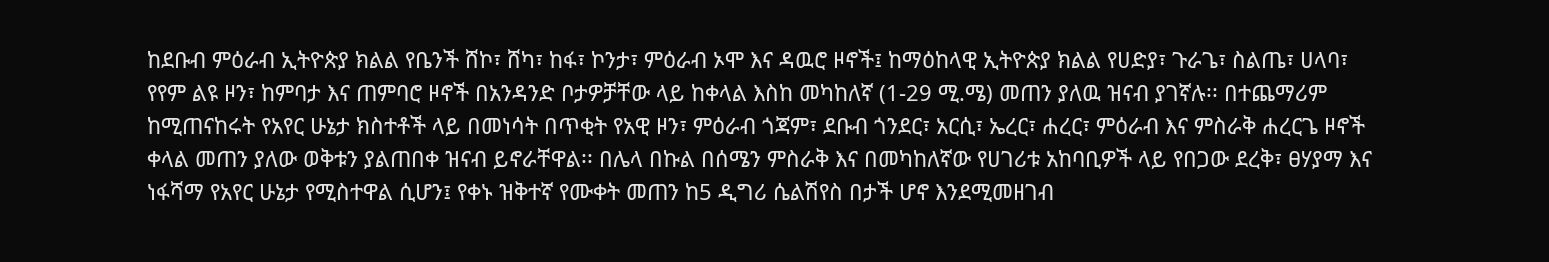ከደቡብ ምዕራብ ኢትዮጵያ ክልል የቤንች ሸኮ፣ ሸካ፣ ከፋ፣ ኮንታ፣ ምዕራብ ኦሞ እና ዳዉሮ ዞኖች፤ ከማዕከላዊ ኢትዮጵያ ክልል የሀድያ፣ ጉራጌ፣ ስልጤ፣ ሀላባ፣ የየም ልዩ ዞን፣ ከምባታ እና ጠምባሮ ዞኖች በአንዳንድ ቦታዎቻቸው ላይ ከቀላል እስከ መካከለኛ (1-29 ሚ.ሜ) መጠን ያለዉ ዝናብ ያገኛሉ፡፡ በተጨማሪም ከሚጠናከሩት የአየር ሁኔታ ክስተቶች ላይ በመነሳት በጥቂት የአዊ ዞን፣ ምዕራብ ጎጃም፣ ደቡብ ጎንደር፣ አርሲ፣ ኤረር፣ ሐረር፣ ምዕራብ እና ምስራቅ ሐረርጌ ዞኖች ቀላል መጠን ያለው ወቅቱን ያልጠበቀ ዝናብ ይኖራቸዋል፡፡ በሌላ በኩል በሰሜን ምስራቅ እና በመካከለኛው የሀገሪቱ አከባቢዎች ላይ የበጋው ደረቅ፣ ፀሃያማ እና ነፋሻማ የአየር ሁኔታ የሚስተዋል ሲሆን፤ የቀኑ ዝቅተኛ የሙቀት መጠን ከ5 ዲግሪ ሴልሽየስ በታች ሆኖ እንደሚመዘገብ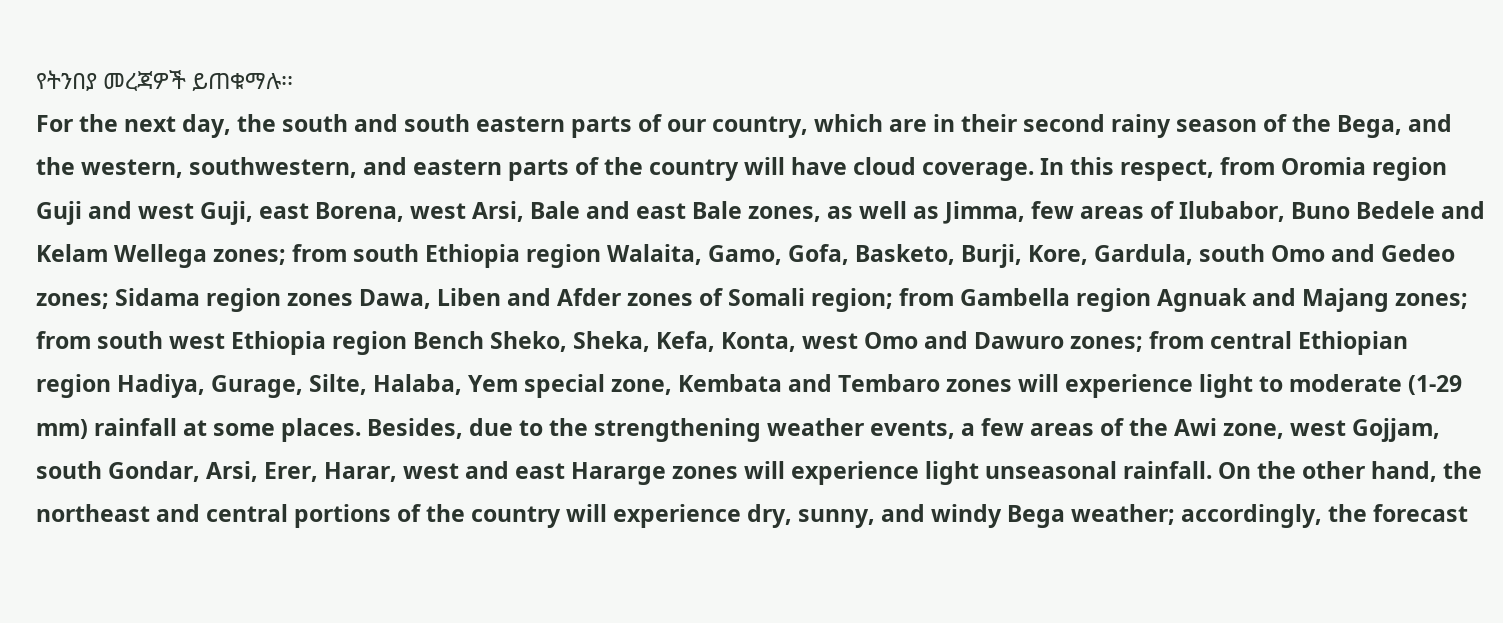የትንበያ መረጃዎች ይጠቁማሉ፡፡
For the next day, the south and south eastern parts of our country, which are in their second rainy season of the Bega, and the western, southwestern, and eastern parts of the country will have cloud coverage. In this respect, from Oromia region Guji and west Guji, east Borena, west Arsi, Bale and east Bale zones, as well as Jimma, few areas of Ilubabor, Buno Bedele and Kelam Wellega zones; from south Ethiopia region Walaita, Gamo, Gofa, Basketo, Burji, Kore, Gardula, south Omo and Gedeo zones; Sidama region zones Dawa, Liben and Afder zones of Somali region; from Gambella region Agnuak and Majang zones; from south west Ethiopia region Bench Sheko, Sheka, Kefa, Konta, west Omo and Dawuro zones; from central Ethiopian region Hadiya, Gurage, Silte, Halaba, Yem special zone, Kembata and Tembaro zones will experience light to moderate (1-29 mm) rainfall at some places. Besides, due to the strengthening weather events, a few areas of the Awi zone, west Gojjam, south Gondar, Arsi, Erer, Harar, west and east Hararge zones will experience light unseasonal rainfall. On the other hand, the northeast and central portions of the country will experience dry, sunny, and windy Bega weather; accordingly, the forecast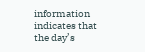information indicates that the day’s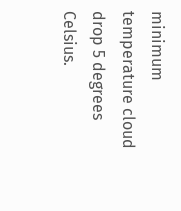minimum temperature cloud drop 5 degrees Celsius.